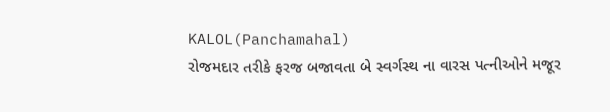KALOL(Panchamahal)
રોજમદાર તરીકે ફરજ બજાવતા બે સ્વર્ગસ્થ ના વારસ પત્નીઓને મજૂર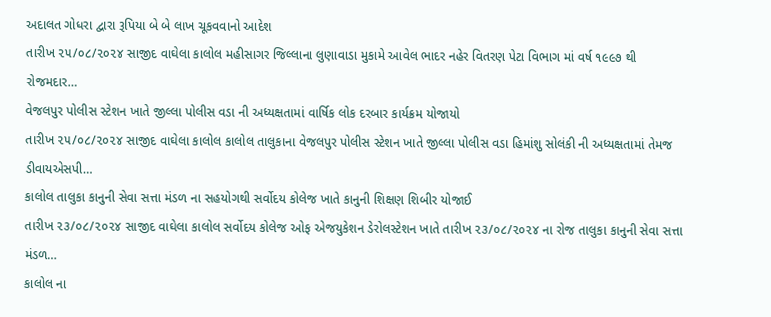અદાલત ગોધરા દ્વારા રૂપિયા બે બે લાખ ચૂકવવાનો આદેશ
તારીખ ૨૫/૦૮/૨૦૨૪ સાજીદ વાઘેલા કાલોલ મહીસાગર જિલ્લાના લુણાવાડા મુકામે આવેલ ભાદર નહેર વિતરણ પેટા વિભાગ માં વર્ષ ૧૯૯૭ થી રોજમદાર…
વેજલપુર પોલીસ સ્ટેશન ખાતે જીલ્લા પોલીસ વડા ની અધ્યક્ષતામાં વાર્ષિક લોક દરબાર કાર્યક્રમ યોજાયો
તારીખ ૨૫/૦૮/૨૦૨૪ સાજીદ વાઘેલા કાલોલ કાલોલ તાલુકાના વેજલપુર પોલીસ સ્ટેશન ખાતે જીલ્લા પોલીસ વડા હિમાંશુ સોલંકી ની અધ્યક્ષતામાં તેમજ ડીવાયએસપી…
કાલોલ તાલુકા કાનુની સેવા સત્તા મંડળ ના સહયોગથી સર્વોદય કોલેજ ખાતે કાનુની શિક્ષણ શિબીર યોજાઈ
તારીખ ૨૩/૦૮/૨૦૨૪ સાજીદ વાઘેલા કાલોલ સર્વોદય કોલેજ ઓફ એજયુકેશન ડેરોલસ્ટેશન ખાતે તારીખ ૨૩/૦૮/૨૦૨૪ ના રોજ તાલુકા કાનુની સેવા સત્તા મંડળ…
કાલોલ ના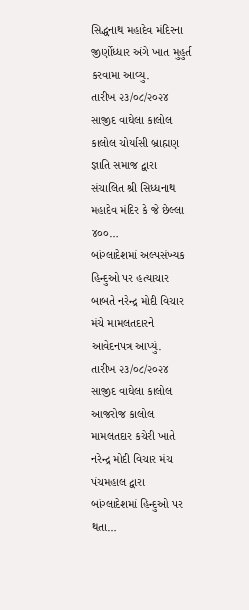સિદ્ધનાથ મહાદેવ મંદિરના જીર્ણોધ્ધાર અંગે ખાત મુહુર્ત કરવામા આવ્યુ.
તારીખ ૨૩/૦૮/૨૦૨૪ સાજીદ વાઘેલા કાલોલ કાલોલ ચોર્યાસી બ્રાહ્મણ જ્ઞાતિ સમાજ દ્વારા સંચાલિત શ્રી સિધ્ધનાથ મહાદેવ મંદિર કે જે છેલ્લા ૪૦૦…
બાંગ્લાદેશમાં અલ્પસંખ્યક હિન્દુઓ પર હત્યાચાર બાબતે નરેન્દ્ર મોદી વિચાર મંચે મામલતદારને આવેદનપત્ર આપ્યું.
તારીખ ૨૩/૦૮/૨૦૨૪ સાજીદ વાઘેલા કાલોલ આજરોજ કાલોલ મામલતદાર કચેરી ખાતે નરેન્દ્ર મોદી વિચાર મંચ પંચમહાલ દ્વારા બાંગ્લાદેશમાં હિન્દુઓ પર થતા…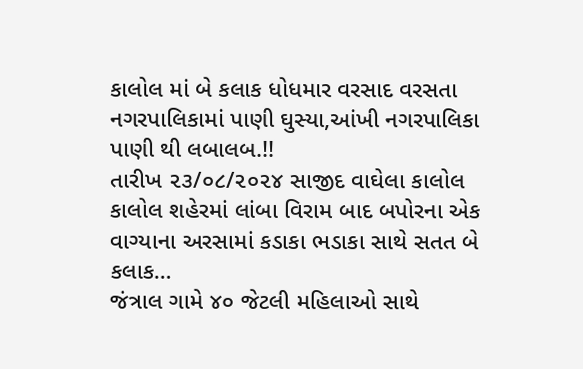કાલોલ માં બે કલાક ધોધમાર વરસાદ વરસતા નગરપાલિકામાં પાણી ઘુસ્યા,આંખી નગરપાલિકા પાણી થી લબાલબ.!!
તારીખ ૨૩/૦૮/૨૦૨૪ સાજીદ વાઘેલા કાલોલ કાલોલ શહેરમાં લાંબા વિરામ બાદ બપોરના એક વાગ્યાના અરસામાં કડાકા ભડાકા સાથે સતત બે કલાક…
જંત્રાલ ગામે ૪૦ જેટલી મહિલાઓ સાથે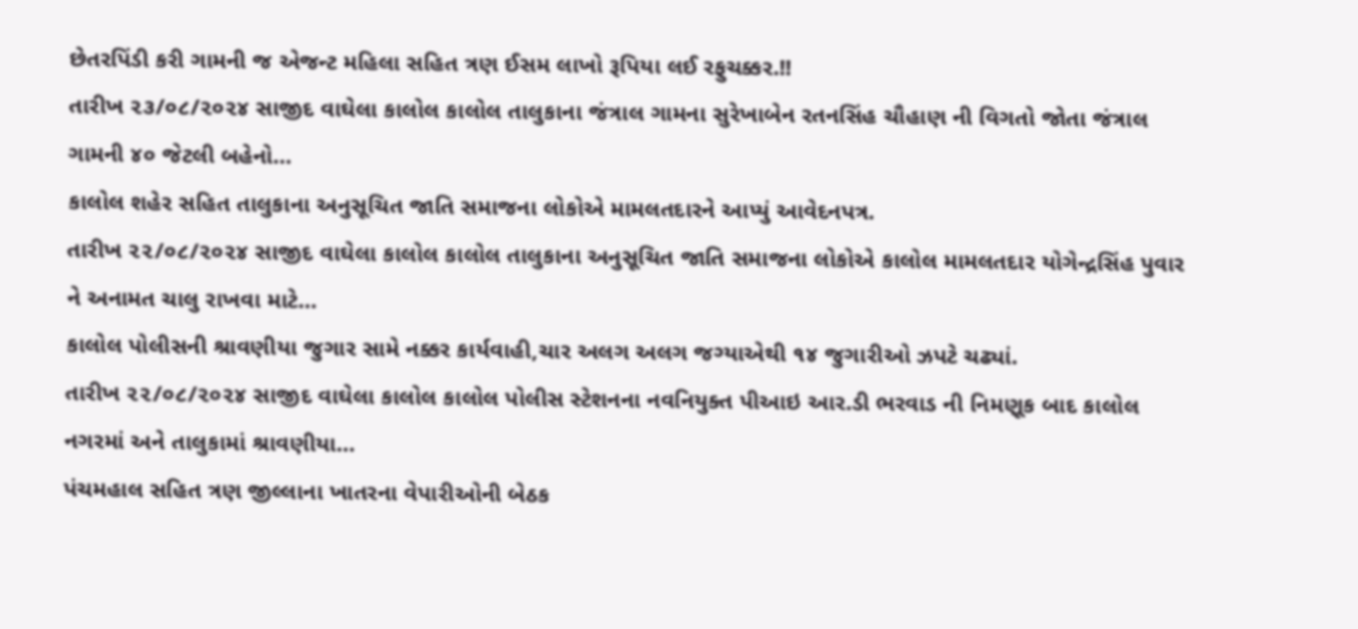છેતરપિંડી કરી ગામની જ એજન્ટ મહિલા સહિત ત્રણ ઈસમ લાખો રૂપિયા લઈ રફુચક્કર.!!
તારીખ ૨૩/૦૮/૨૦૨૪ સાજીદ વાઘેલા કાલોલ કાલોલ તાલુકાના જંત્રાલ ગામના સુરેખાબેન રતનસિંહ ચૌહાણ ની વિગતો જોતા જંત્રાલ ગામની ૪૦ જેટલી બહેનો…
કાલોલ શહેર સહિત તાલુકાના અનુસૂચિત જાતિ સમાજના લોકોએ મામલતદારને આપ્યું આવેદનપત્ર.
તારીખ ૨૨/૦૮/૨૦૨૪ સાજીદ વાઘેલા કાલોલ કાલોલ તાલુકાના અનુસૂચિત જાતિ સમાજના લોકોએ કાલોલ મામલતદાર યોગેન્દ્રસિંહ પુવાર ને અનામત ચાલુ રાખવા માટે…
કાલોલ પોલીસની શ્રાવણીયા જુગાર સામે નક્કર કાર્યવાહી,ચાર અલગ અલગ જગ્યાએથી ૧૪ જુગારીઓ ઝપટે ચઢ્યાં.
તારીખ ૨૨/૦૮/૨૦૨૪ સાજીદ વાઘેલા કાલોલ કાલોલ પોલીસ સ્ટેશનના નવનિયુક્ત પીઆઇ આર.ડી ભરવાડ ની નિમણૂક બાદ કાલોલ નગરમાં અને તાલુકામાં શ્રાવણીયા…
પંચમહાલ સહિત ત્રણ જીલ્લાના ખાતરના વેપારીઓની બેઠક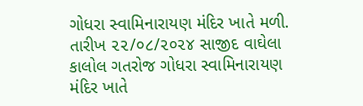ગોધરા સ્વામિનારાયણ મંદિર ખાતે મળી.
તારીખ ૨૨/૦૮/૨૦૨૪ સાજીદ વાઘેલા કાલોલ ગતરોજ ગોધરા સ્વામિનારાયણ મંદિર ખાતે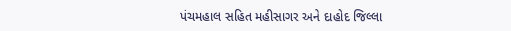પંચમહાલ સહિત મહીસાગર અને દાહોદ જિલ્લા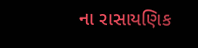ના રાસાયણિક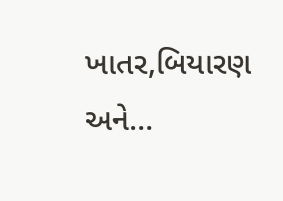ખાતર,બિયારણ અને…